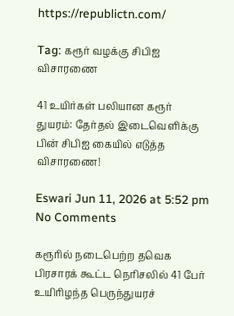https://republictn.com/

Tag: கரூர் வழக்கு சிபிஐ விசாரணை

41 உயிர்கள் பலியான கரூர் துயரம்: தேர்தல் இடைவெளிக்கு பின் சிபிஐ கையில் எடுத்த விசாரணை!

Eswari Jun 11, 2026 at 5:52 pm No Comments

கரூரில் நடைபெற்ற தவெக பிரசாரக் கூட்ட நெரிசலில் 41 பேர் உயிரிழந்த பெருந்துயரச்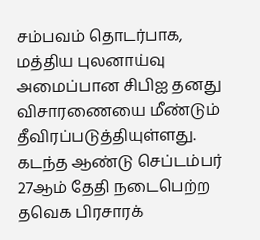சம்பவம் தொடர்பாக, மத்திய புலனாய்வு அமைப்பான சிபிஐ தனது விசாரணையை மீண்டும் தீவிரப்படுத்தியுள்ளது. கடந்த ஆண்டு செப்டம்பர் 27ஆம் தேதி நடைபெற்ற தவெக பிரசாரக்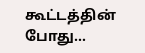கூட்டத்தின் போது…